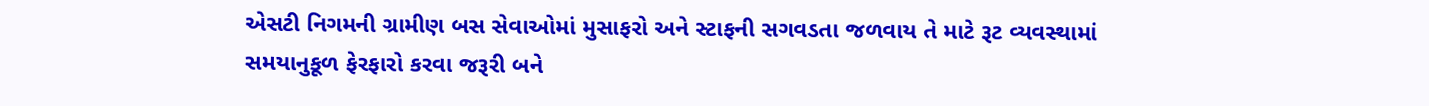એસટી નિગમની ગ્રામીણ બસ સેવાઓમાં મુસાફરો અને સ્ટાફની સગવડતા જળવાય તે માટે રૂટ વ્યવસ્થામાં સમયાનુકૂળ ફેરફારો કરવા જરૂરી બને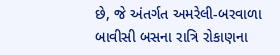છે, જે અંતર્ગત અમરેલી-બરવાળા બાવીસી બસના રાત્રિ રોકાણના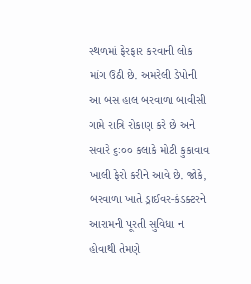સ્થળમાં ફેરફાર કરવાની લોક માંગ ઉઠી છે. અમરેલી ડેપોની આ બસ હાલ બરવાળા બાવીસી ગામે રાત્રિ રોકાણ કરે છે અને સવારે ૬ઃ૦૦ કલાકે મોટી કુકાવાવ ખાલી ફેરો કરીને આવે છે. જોકે, બરવાળા ખાતે ડ્રાઈવર-કંડક્ટરને આરામની પૂરતી સુવિધા ન હોવાથી તેમણે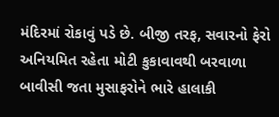મંદિરમાં રોકાવું પડે છે. બીજી તરફ, સવારનો ફેરો અનિયમિત રહેતા મોટી કુકાવાવથી બરવાળા બાવીસી જતા મુસાફરોને ભારે હાલાકી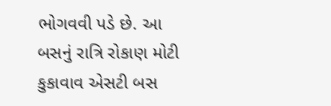ભોગવવી પડે છે. આ બસનું રાત્રિ રોકાણ મોટી કુકાવાવ એસટી બસ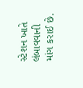સ્ટેશન ખાતે લંબાવવાની માંગ કરાઈ છે.